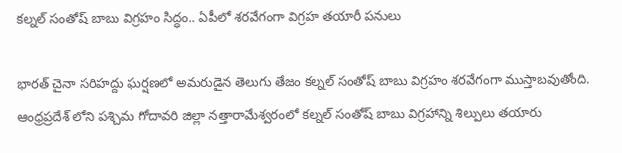కల్నల్ సంతోష్ బాబు విగ్రహం సిద్ధం.. ఏపీలో శరవేగంగా విగ్రహ తయారీ పనులు

భారత్ చైనా సరిహద్దు ఘర్షణలో అమరుడైన తెలుగు తేజం కల్నల్ సంతోష్ బాబు విగ్రహం శరవేగంగా ముస్తాబవుతోంది. ఆంధ్రప్రదేశ్ లోని పశ్చిమ గోదావరి జిల్లా నత్తారామేశ్వరంలో కల్నల్ సంతోష్ బాబు విగ్రహాన్ని శిల్పులు తయారు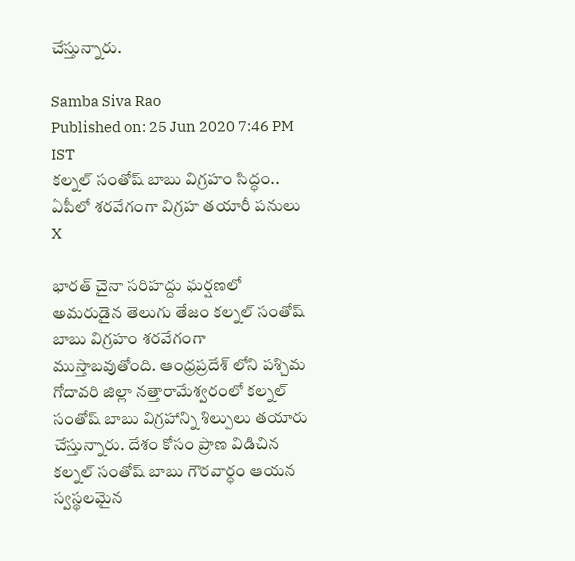చేస్తున్నారు.

Samba Siva Rao
Published on: 25 Jun 2020 7:46 PM IST
కల్నల్ సంతోష్ బాబు విగ్రహం సిద్ధం.. ఏపీలో శరవేగంగా విగ్రహ తయారీ పనులు
X

భారత్ చైనా సరిహద్దు ఘర్షణలో అమరుడైన తెలుగు తేజం కల్నల్ సంతోష్ బాబు విగ్రహం శరవేగంగా ముస్తాబవుతోంది. ఆంధ్రప్రదేశ్ లోని పశ్చిమ గోదావరి జిల్లా నత్తారామేశ్వరంలో కల్నల్ సంతోష్ బాబు విగ్రహాన్ని శిల్పులు తయారు చేస్తున్నారు. దేశం కోసం ప్రాణ విడిచిన కల్నల్ సంతోష్ బాబు గౌరవార్ధం ఆయన స్వస్థలమైన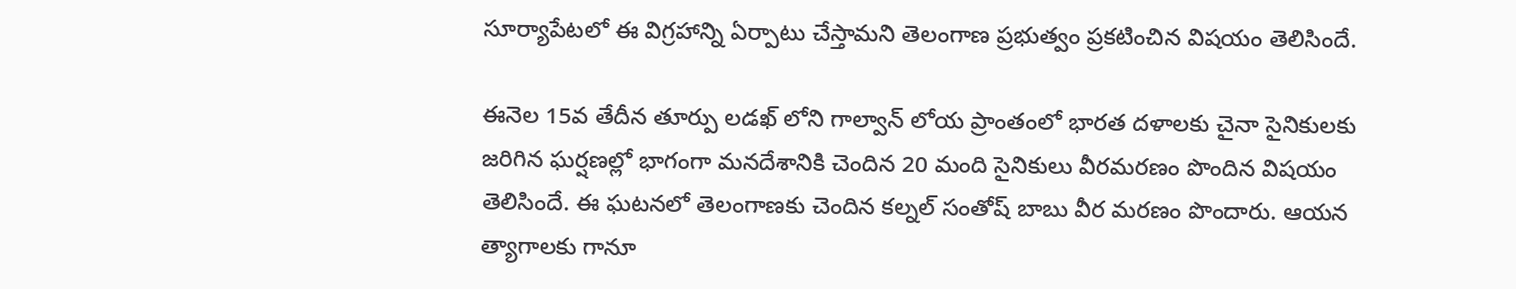సూర్యాపేటలో ఈ విగ్రహాన్ని ఏర్పాటు చేస్తామని తెలంగాణ ప్రభుత్వం ప్రకటించిన విషయం తెలిసిందే.

ఈనెల 15వ తేదీన తూర్పు లడఖ్ లోని గాల్వాన్ లోయ ప్రాంతంలో భారత దళాలకు చైనా సైనికులకు జరిగిన ఘర్షణల్లో భాగంగా మనదేశానికి చెందిన 20 మంది సైనికులు వీరమరణం పొందిన విషయం తెలిసిందే. ఈ ఘటనలో తెలంగాణకు చెందిన కల్నల్ సంతోష్ బాబు వీర మరణం పొందారు. ఆయన త్యాగాలకు గానూ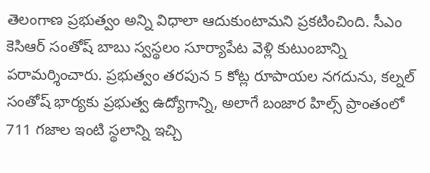తెలంగాణ ప్రభుత్వం అన్ని విధాలా ఆదుకుంటామని ప్రకటించింది. సీఎం కెసిఆర్ సంతోష్ బాబు స్వస్థలం సూర్యాపేట వెళ్లి కుటుంబాన్ని పరామర్శించారు. ప్రభుత్వం తరపున 5 కోట్ల రూపాయల నగదును, కల్నల్ సంతోష్ భార్యకు ప్రభుత్వ ఉద్యోగాన్ని, అలాగే బంజార హిల్స్ ప్రాంతంలో 711 గజాల ఇంటి స్థలాన్ని ఇచ్చి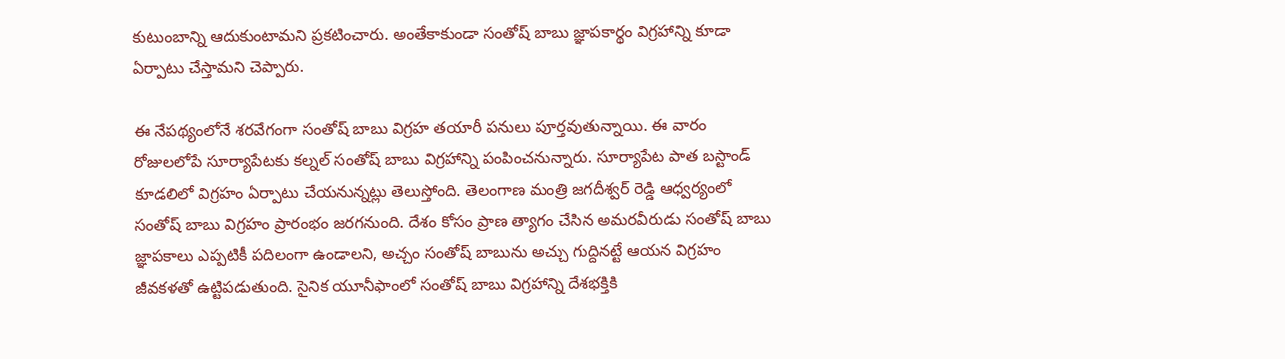కుటుంబాన్ని ఆదుకుంటామని ప్రకటించారు. అంతేకాకుండా సంతోష్ బాబు జ్ఞాపకార్థం విగ్రహాన్ని కూడా ఏర్పాటు చేస్తామని చెప్పారు.

ఈ నేపథ్యంలోనే శరవేగంగా సంతోష్ బాబు విగ్రహ తయారీ పనులు పూర్తవుతున్నాయి. ఈ వారం రోజులలోపే సూర్యాపేటకు కల్నల్ సంతోష్ బాబు విగ్రహాన్ని పంపించనున్నారు. సూర్యాపేట పాత బస్టాండ్ కూడలిలో విగ్రహం ఏర్పాటు చేయనున్నట్లు తెలుస్తోంది. తెలంగాణ మంత్రి జగదీశ్వర్ రెడ్డి ఆధ్వర్యంలో సంతోష్ బాబు విగ్రహం ప్రారంభం జరగనుంది. దేశం కోసం ప్రాణ త్యాగం చేసిన అమరవీరుడు సంతోష్ బాబు జ్ఞాపకాలు ఎప్పటికీ పదిలంగా ఉండాలని, అచ్చం సంతోష్ బాబును అచ్చు గుద్దినట్టే ఆయన విగ్రహం జీవకళతో ఉట్టిపడుతుంది. సైనిక యూనీఫాంలో సంతోష్ బాబు విగ్రహాన్ని దేశభక్తికి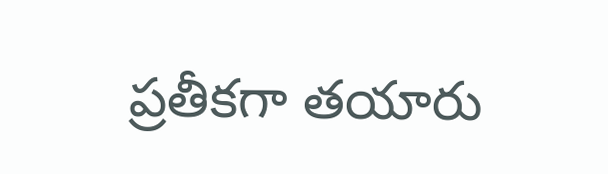ప్రతీకగా తయారు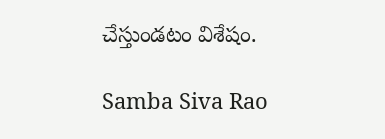చేస్తుండటం విశేషం.

Samba Siva Rao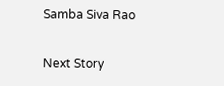Samba Siva Rao

Next Story